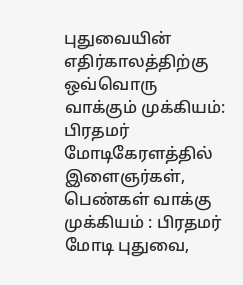புதுவையின் எதிர்காலத்திற்கு ஒவ்வொரு வாக்கும் முக்கியம்: பிரதமர் மோடிகேரளத்தில் இளைஞர்கள், பெண்கள் வாக்கு முக்கியம் : பிரதமர் மோடி புதுவை,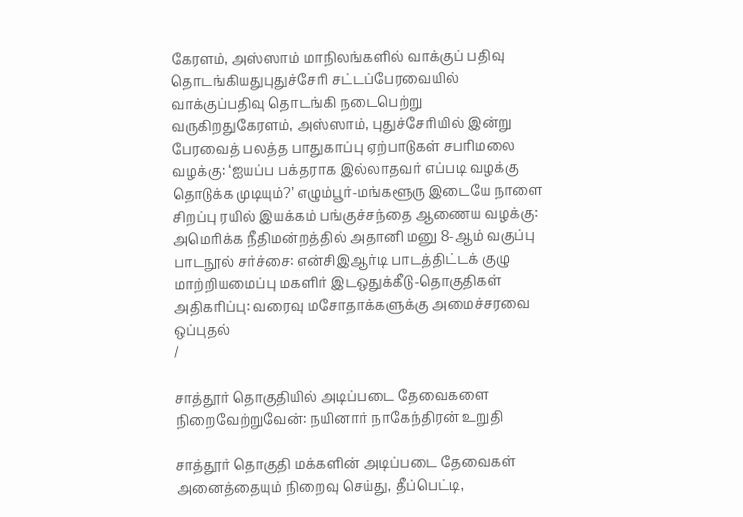கேரளம், அஸ்ஸாம் மாநிலங்களில் வாக்குப் பதிவு தொடங்கியதுபுதுச்சேரி சட்டப்பேரவையில் வாக்குப்பதிவு தொடங்கி நடைபெற்று வருகிறதுகேரளம், அஸ்ஸாம், புதுச்சேரியில் இன்று பேரவைத் பலத்த பாதுகாப்பு ஏற்பாடுகள் சபரிமலை வழக்கு: ‘ஐயப்ப பக்தராக இல்லாதவர் எப்படி வழக்கு தொடுக்க முடியும்?’ எழும்பூர்-மங்களூரு இடையே நாளை சிறப்பு ரயில் இயக்கம் பங்குச்சந்தை ஆணைய வழக்கு: அமெரிக்க நீதிமன்றத்தில் அதானி மனு 8-ஆம் வகுப்பு பாடநூல் சர்ச்சை: என்சிஇஆர்டி பாடத்திட்டக் குழு மாற்றியமைப்பு மகளிர் இடஒதுக்கீடு-தொகுதிகள் அதிகரிப்பு: வரைவு மசோதாக்களுக்கு அமைச்சரவை ஒப்புதல்
/

சாத்தூர் தொகுதியில் அடிப்படை தேவைகளை நிறைவேற்றுவேன்: நயினார் நாகேந்திரன் உறுதி

சாத்தூர் தொகுதி மக்களின் அடிப்படை தேவைகள் அனைத்தையும் நிறைவு செய்து, தீப்பெட்டி,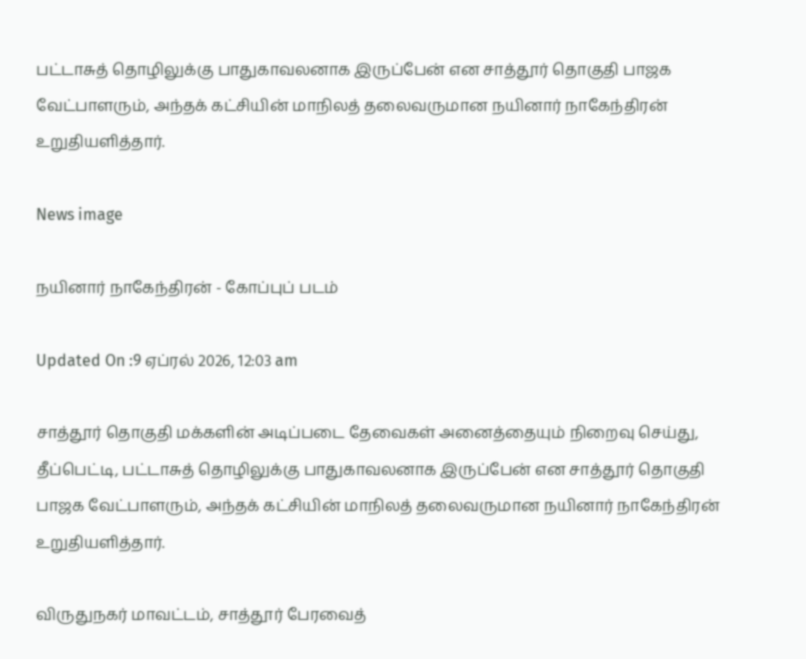பட்டாசுத் தொழிலுக்கு பாதுகாவலனாக இருப்பேன் என சாத்தூர் தொகுதி பாஜக வேட்பாளரும், அந்தக் கட்சியின் மாநிலத் தலைவருமான நயினார் நாகேந்திரன் உறுதியளித்தார்.

News image

நயினார் நாகேந்திரன் - கோப்புப் படம்

Updated On :9 ஏப்ரல் 2026, 12:03 am

சாத்தூர் தொகுதி மக்களின் அடிப்படை தேவைகள் அனைத்தையும் நிறைவு செய்து, தீப்பெட்டி, பட்டாசுத் தொழிலுக்கு பாதுகாவலனாக இருப்பேன் என சாத்தூர் தொகுதி பாஜக வேட்பாளரும், அந்தக் கட்சியின் மாநிலத் தலைவருமான நயினார் நாகேந்திரன் உறுதியளித்தார்.

விருதுநகர் மாவட்டம், சாத்தூர் பேரவைத்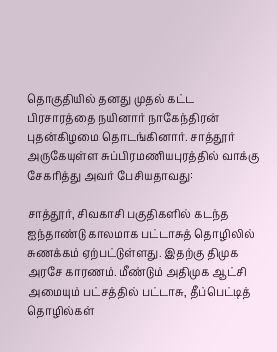தொகுதியில் தனது முதல் கட்ட பிரசாரத்தை நயினார் நாகேந்திரன் புதன்கிழமை தொடங்கினார். சாத்தூர் அருகேயுள்ள சுப்பிரமணியபுரத்தில் வாக்கு சேகரித்து அவர் பேசியதாவது:

சாத்தூர், சிவகாசி பகுதிகளில் கடந்த ஐந்தாண்டு காலமாக பட்டாசுத் தொழிலில் சுணக்கம் ஏற்பட்டுள்ளது. இதற்கு திமுக அரசே காரணம். மீண்டும் அதிமுக ஆட்சி அமையும் பட்சத்தில் பட்டாசு, தீப்பெட்டித் தொழில்கள்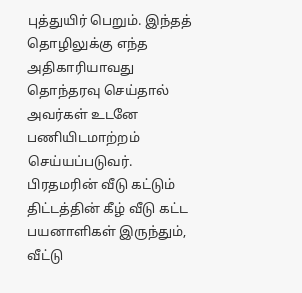புத்துயிர் பெறும். இந்தத் தொழிலுக்கு எந்த அதிகாரியாவது தொந்தரவு செய்தால் அவர்கள் உடனே பணியிடமாற்றம் செய்யப்படுவர். பிரதமரின் வீடு கட்டும் திட்டத்தின் கீழ் வீடு கட்ட பயனாளிகள் இருந்தும், வீட்டு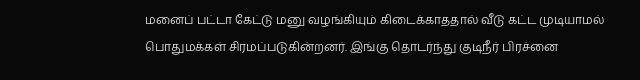மனைப் பட்டா கேட்டு மனு வழங்கியும் கிடைக்காததால் வீடு கட்ட முடியாமல் பொதுமக்கள் சிரமப்படுகின்றனர். இங்கு தொடர்ந்து குடிநீர் பிரச்னை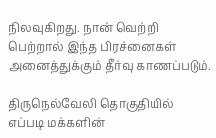நிலவுகிறது. நான் வெற்றி பெற்றால் இந்த பிரச்னைகள் அனைத்துக்கும் தீர்வு காணப்படும்.

திருநெல்வேலி தொகுதியில் எப்படி மக்களின்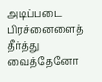அடிப்படை பிரச்னைளைத் தீர்த்து வைத்தேனோ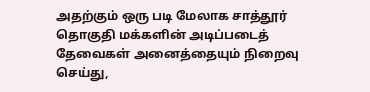அதற்கும் ஒரு படி மேலாக சாத்தூர் தொகுதி மக்களின் அடிப்படைத் தேவைகள் அனைத்தையும் நிறைவு செய்து,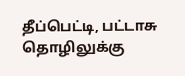தீப்பெட்டி, பட்டாசு தொழிலுக்கு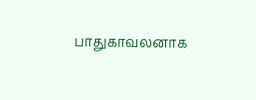பாதுகாவலனாக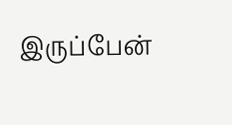இருப்பேன்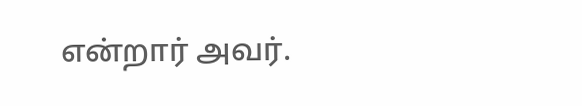என்றார் அவர்.